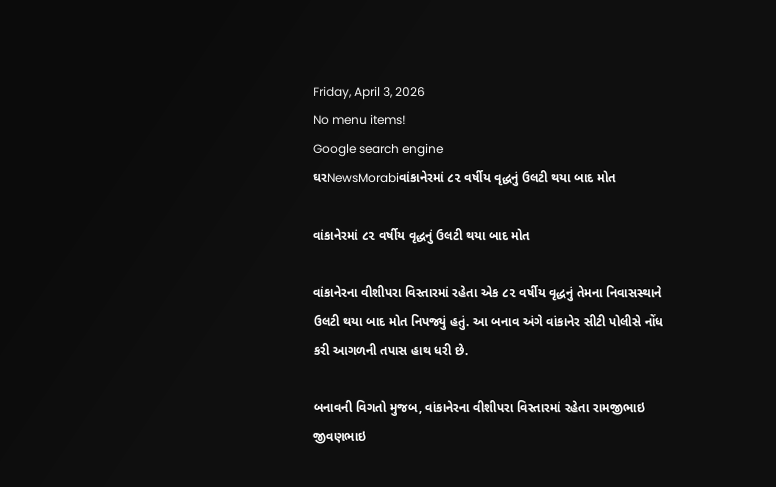Friday, April 3, 2026
No menu items!
Google search engine
ઘરNewsMorabiવાંકાનેરમાં ૮૨ વર્ષીય વૃદ્ધનું ઉલટી થયા બાદ મોત

વાંકાનેરમાં ૮૨ વર્ષીય વૃદ્ધનું ઉલટી થયા બાદ મોત

વાંકાનેરના વીશીપરા વિસ્તારમાં રહેતા એક ૮૨ વર્ષીય વૃદ્ધનું તેમના નિવાસસ્થાને ઉલટી થયા બાદ મોત નિપજ્યું હતું. આ બનાવ અંગે વાંકાનેર સીટી પોલીસે નોંધ કરી આગળની તપાસ હાથ ધરી છે.

બનાવની વિગતો મુજબ, વાંકાનેરના વીશીપરા વિસ્તારમાં રહેતા રામજીભાઇ જીવણભાઇ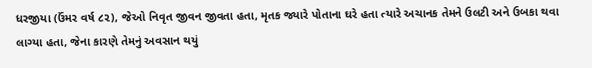ધરજીયા (ઉંમર વર્ષ ૮૨), જેઓ નિવૃત જીવન જીવતા હતા, મૃતક જ્યારે પોતાના ઘરે હતા ત્યારે અચાનક તેમને ઉલટી અને ઉબકા થવા લાગ્યા હતા, જેના કારણે તેમનું અવસાન થયું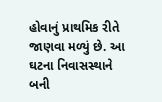હોવાનું પ્રાથમિક રીતે જાણવા મળ્યું છે. આ ઘટના નિવાસસ્થાને બની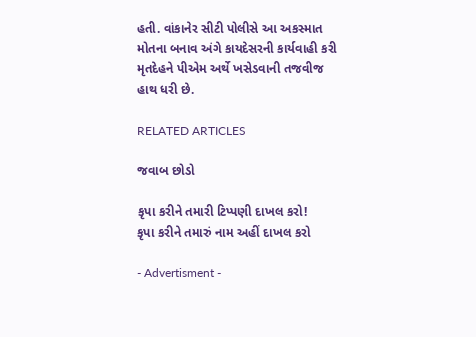હતી. વાંકાનેર સીટી પોલીસે આ અકસ્માત મોતના બનાવ અંગે કાયદેસરની કાર્યવાહી કરી મૃતદેહને પીએમ અર્થે ખસેડવાની તજવીજ હાથ ધરી છે.

RELATED ARTICLES

જવાબ છોડો

કૃપા કરીને તમારી ટિપ્પણી દાખલ કરો!
કૃપા કરીને તમારું નામ અહીં દાખલ કરો

- Advertisment -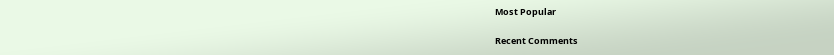Most Popular

Recent Comments